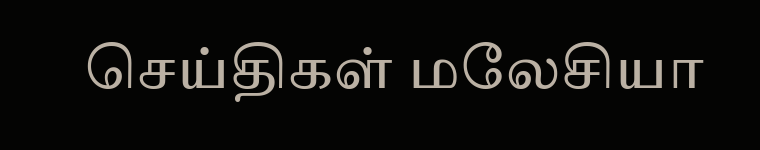செய்திகள் மலேசியா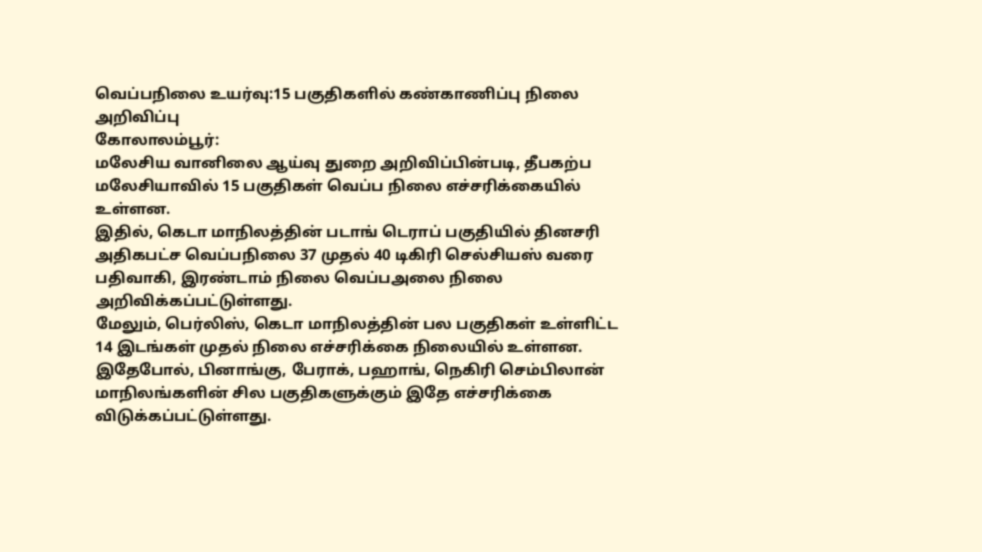வெப்பநிலை உயர்வு:15 பகுதிகளில் கண்காணிப்பு நிலை அறிவிப்பு
கோலாலம்பூர்:
மலேசிய வானிலை ஆய்வு துறை அறிவிப்பின்படி, தீபகற்ப மலேசியாவில் 15 பகுதிகள் வெப்ப நிலை எச்சரிக்கையில் உள்ளன.
இதில், கெடா மாநிலத்தின் படாங் டெராப் பகுதியில் தினசரி அதிகபட்ச வெப்பநிலை 37 முதல் 40 டிகிரி செல்சியஸ் வரை பதிவாகி, இரண்டாம் நிலை வெப்பஅலை நிலை அறிவிக்கப்பட்டுள்ளது.
மேலும், பெர்லிஸ், கெடா மாநிலத்தின் பல பகுதிகள் உள்ளிட்ட 14 இடங்கள் முதல் நிலை எச்சரிக்கை நிலையில் உள்ளன. இதேபோல், பினாங்கு, பேராக், பஹாங், நெகிரி செம்பிலான் மாநிலங்களின் சில பகுதிகளுக்கும் இதே எச்சரிக்கை விடுக்கப்பட்டுள்ளது.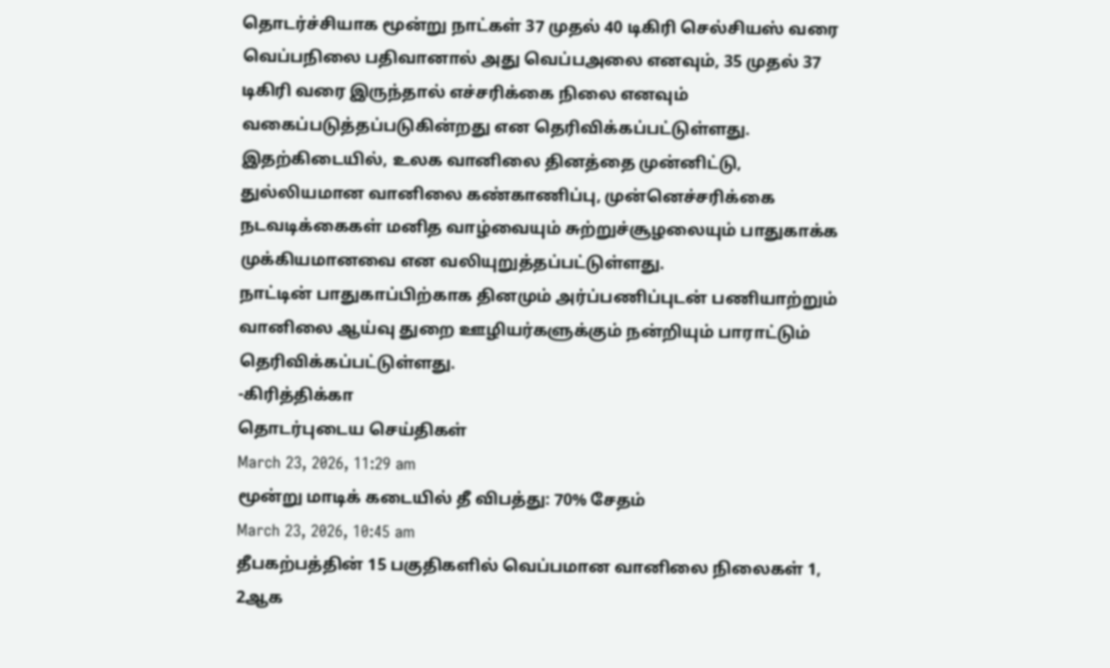தொடர்ச்சியாக மூன்று நாட்கள் 37 முதல் 40 டிகிரி செல்சியஸ் வரை வெப்பநிலை பதிவானால் அது வெப்பஅலை எனவும், 35 முதல் 37 டிகிரி வரை இருந்தால் எச்சரிக்கை நிலை எனவும் வகைப்படுத்தப்படுகின்றது என தெரிவிக்கப்பட்டுள்ளது.
இதற்கிடையில், உலக வானிலை தினத்தை முன்னிட்டு, துல்லியமான வானிலை கண்காணிப்பு, முன்னெச்சரிக்கை நடவடிக்கைகள் மனித வாழ்வையும் சுற்றுச்சூழலையும் பாதுகாக்க முக்கியமானவை என வலியுறுத்தப்பட்டுள்ளது.
நாட்டின் பாதுகாப்பிற்காக தினமும் அர்ப்பணிப்புடன் பணியாற்றும் வானிலை ஆய்வு துறை ஊழியர்களுக்கும் நன்றியும் பாராட்டும் தெரிவிக்கப்பட்டுள்ளது.
-கிரித்திக்கா
தொடர்புடைய செய்திகள்
March 23, 2026, 11:29 am
மூன்று மாடிக் கடையில் தீ விபத்து: 70% சேதம்
March 23, 2026, 10:45 am
தீபகற்பத்தின் 15 பகுதிகளில் வெப்பமான வானிலை நிலைகள் 1, 2ஆக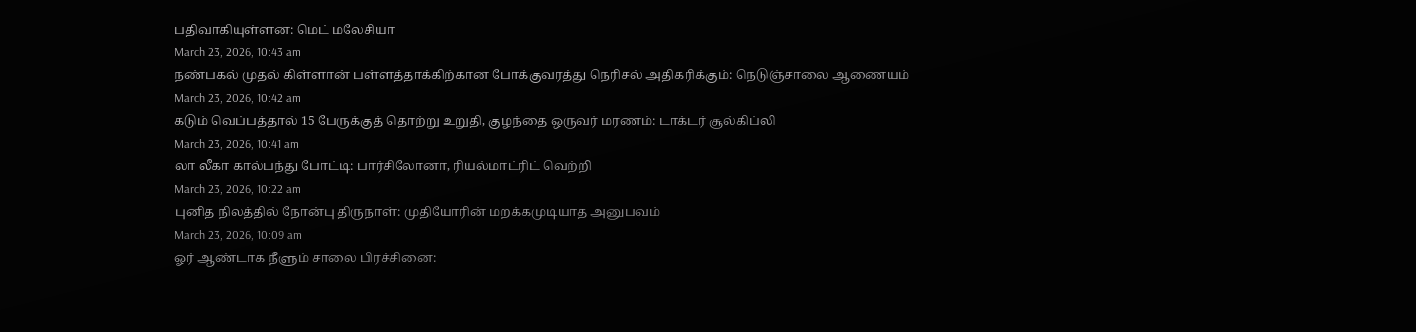பதிவாகியுள்ளன: மெட் மலேசியா
March 23, 2026, 10:43 am
நண்பகல் முதல் கிள்ளான் பள்ளத்தாக்கிற்கான போக்குவரத்து நெரிசல் அதிகரிக்கும்: நெடுஞ்சாலை ஆணையம்
March 23, 2026, 10:42 am
கடும் வெப்பத்தால் 15 பேருக்குத் தொற்று உறுதி, குழந்தை ஒருவர் மரணம்: டாக்டர் சூல்கிப்லி
March 23, 2026, 10:41 am
லா லீகா கால்பந்து போட்டி: பார்சிலோனா, ரியல்மாட்ரிட் வெற்றி
March 23, 2026, 10:22 am
புனித நிலத்தில் நோன்பு திருநாள்: முதியோரின் மறக்கமுடியாத அனுபவம்
March 23, 2026, 10:09 am
ஓர் ஆண்டாக நீளும் சாலை பிரச்சினை: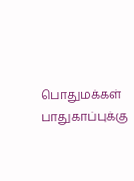பொதுமக்கள் பாதுகாப்புக்கு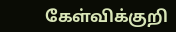கேள்விக்குறி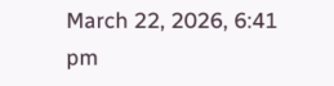March 22, 2026, 6:41 pm